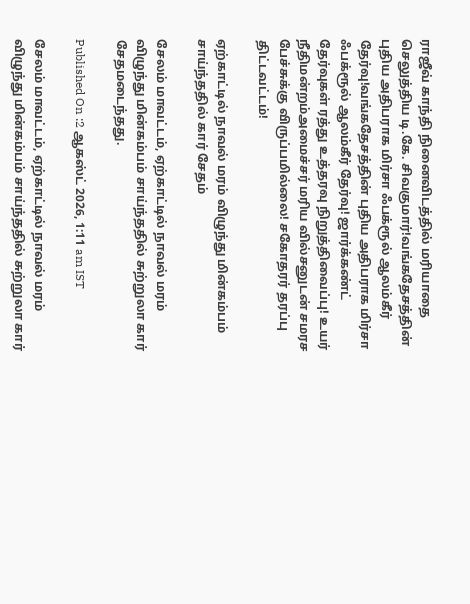ராஜீவ் காந்தி நினைவிடத்தில் மரியாதை செலுத்திய டி.கே. சிவகுமார்!வங்கதேசத்தின் புதிய அதிபராக மிர்சா ஃபக்ரூல் ஆலம்கீர் தேர்வு!வங்கதேசத்தின் புதிய அதிபராக மிர்சா ஃபக்ரூல் ஆலம்கீர் தேர்வு! ஜார்க்கண்ட் தேர்வுகள் ரத்து உத்தரவு நிறுத்திவைப்பு! உயர் நீதிமன்றம்அமைச்சர் மரிய வில்சனுடன் சமரச பேச்சுக்கு விருப்பமில்லை! சகோதரர் தரப்பு திட்டவட்டம்!

ஏற்காட்டில் நாவல் மரம் விழுந்து மின்கம்பம் சாய்ந்ததில் கார் சேதம்

சேலம் மாவட்டம், ஏற்காட்டில் நாவல் மரம் விழுந்து மின்கம்பம் சாய்ந்ததில் சுற்றுலா கார் சேதமடைந்தது.

Published On :2 ஆகஸ்ட் 2026, 1:11 am IST

சேலம் மாவட்டம், ஏற்காட்டில் நாவல் மரம் விழுந்து மின்கம்பம் சாய்ந்ததில் சுற்றுலா கார்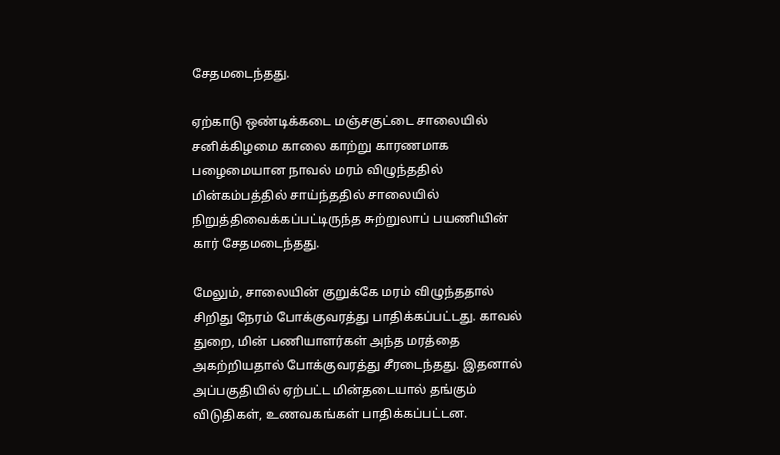சேதமடைந்தது.

ஏற்காடு ஒண்டிக்கடை மஞ்சகுட்டை சாலையில் சனிக்கிழமை காலை காற்று காரணமாக பழைமையான நாவல் மரம் விழுந்ததில் மின்கம்பத்தில் சாய்ந்ததில் சாலையில் நிறுத்திவைக்கப்பட்டிருந்த சுற்றுலாப் பயணியின் கார் சேதமடைந்தது.

மேலும், சாலையின் குறுக்கே மரம் விழுந்ததால் சிறிது நேரம் போக்குவரத்து பாதிக்கப்பட்டது. காவல் துறை, மின் பணியாளர்கள் அந்த மரத்தை அகற்றியதால் போக்குவரத்து சீரடைந்தது. இதனால் அப்பகுதியில் ஏற்பட்ட மின்தடையால் தங்கும் விடுதிகள், உணவகங்கள் பாதிக்கப்பட்டன.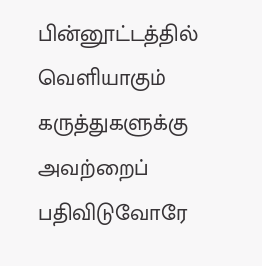பின்னூட்டத்தில் வெளியாகும் கருத்துகளுக்கு அவற்றைப் பதிவிடுவோரே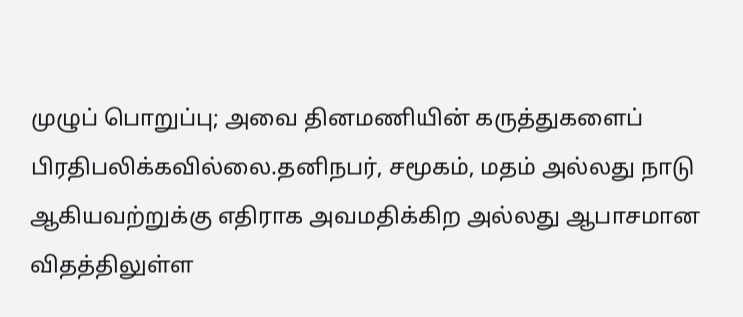முழுப் பொறுப்பு; அவை தினமணியின் கருத்துகளைப் பிரதிபலிக்கவில்லை.தனிநபர், சமூகம், மதம் அல்லது நாடு ஆகியவற்றுக்கு எதிராக அவமதிக்கிற அல்லது ஆபாசமான விதத்திலுள்ள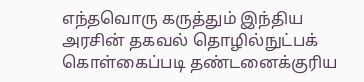எந்தவொரு கருத்தும் இந்திய அரசின் தகவல் தொழில்நுட்பக் கொள்கைப்படி தண்டனைக்குரிய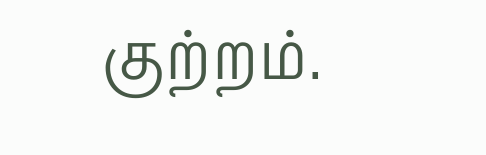குற்றம்.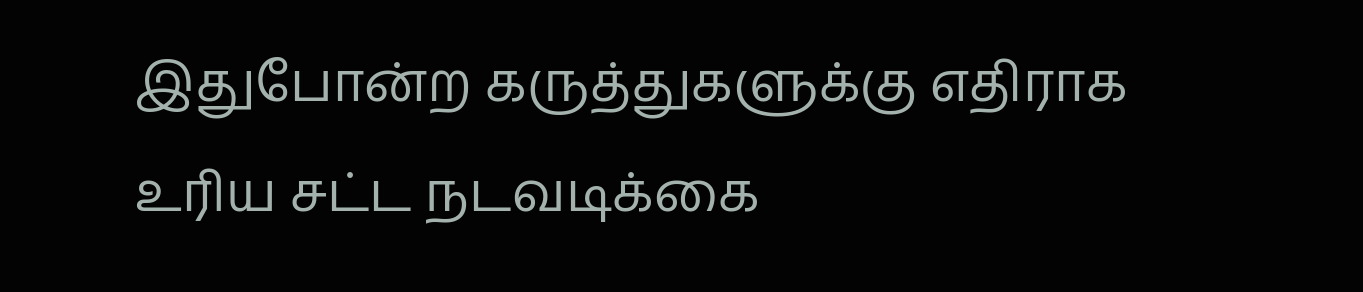இதுபோன்ற கருத்துகளுக்கு எதிராக உரிய சட்ட நடவடிக்கை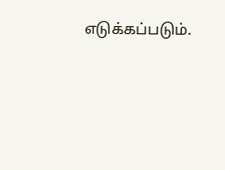எடுக்கப்படும்.